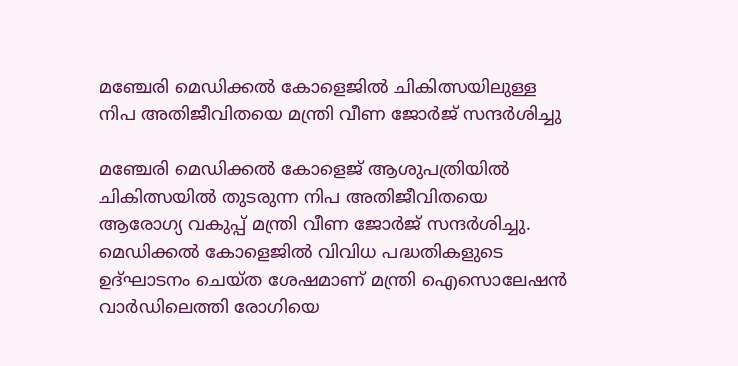മഞ്ചേരി മെഡിക്കല്‍ കോളെജില്‍ ചികിത്സയിലുള്ള നിപ അതിജീവിതയെ മന്ത്രി വീണ ജോര്‍ജ് സന്ദര്‍ശിച്ചു

മഞ്ചേരി മെഡിക്കല്‍ കോളെജ് ആശുപത്രിയില്‍ ചികിത്സയില്‍ തുടരുന്ന നിപ അതിജീവിതയെ ആരോഗ്യ വകുപ്പ് മന്ത്രി വീണ ജോര്‍ജ് സന്ദര്‍ശിച്ചു. മെഡിക്കല്‍ കോളെജില്‍ വിവിധ പദ്ധതികളുടെ ഉദ്ഘാടനം ചെയ്ത ശേഷമാണ് മന്ത്രി ഐസൊലേഷന്‍ വാര്‍ഡിലെത്തി രോഗിയെ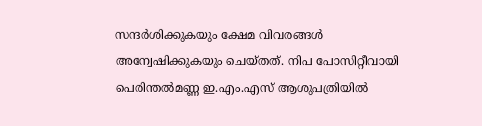സന്ദര്‍ശിക്കുകയും ക്ഷേമ വിവരങ്ങള്‍ അന്വേഷിക്കുകയും ചെയ്തത്. നിപ പോസിറ്റീവായി പെരിന്തല്‍മണ്ണ ഇ.എം.എസ് ആശുപത്രിയില്‍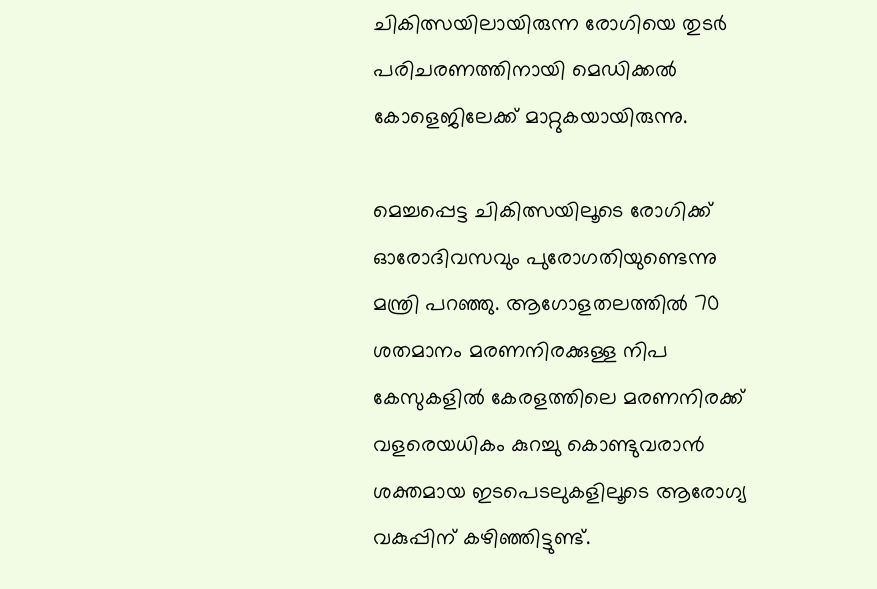ചികിത്സയിലായിരുന്ന രോഗിയെ തുടര്‍ പരിചരണത്തിനായി മെഡിക്കല്‍ കോളെജിലേക്ക് മാറ്റുകയായിരുന്നു.

മെച്ചപ്പെട്ട ചികിത്സയിലൂടെ രോഗിക്ക് ഓരോദിവസവും പുരോഗതിയുണ്ടെന്നു മന്ത്രി പറഞ്ഞു. ആഗോളതലത്തില്‍ 70 ശതമാനം മരണനിരക്കുള്ള നിപ കേസുകളില്‍ കേരളത്തിലെ മരണനിരക്ക് വളരെയധികം കുറച്ചു കൊണ്ടുവരാന്‍ ശക്തമായ ഇടപെടലുകളിലൂടെ ആരോഗ്യ വകുപ്പിന് കഴിഞ്ഞിട്ടുണ്ട്.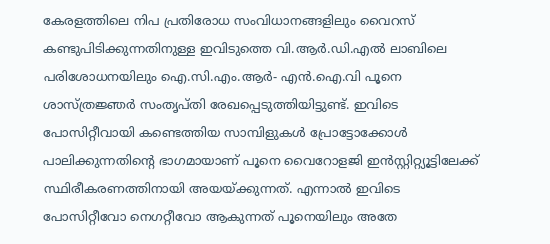കേരളത്തിലെ നിപ പ്രതിരോധ സംവിധാനങ്ങളിലും വൈറസ് കണ്ടുപിടിക്കുന്നതിനുള്ള ഇവിടുത്തെ വി.ആര്‍.ഡി.എല്‍ ലാബിലെ പരിശോധനയിലും ഐ.സി.എം.ആര്‍- എന്‍.ഐ.വി പൂനെ ശാസ്ത്രജ്ഞര്‍ സംതൃപ്തി രേഖപ്പെടുത്തിയിട്ടുണ്ട്. ഇവിടെ പോസിറ്റീവായി കണ്ടെത്തിയ സാമ്പിളുകള്‍ പ്രോട്ടോക്കോള്‍ പാലിക്കുന്നതിന്റെ ഭാഗമായാണ് പൂനെ വൈറോളജി ഇന്‍സ്റ്റിറ്റ്യൂട്ടിലേക്ക് സ്ഥിരീകരണത്തിനായി അയയ്ക്കുന്നത്. എന്നാല്‍ ഇവിടെ പോസിറ്റീവോ നെഗറ്റീവോ ആകുന്നത് പൂനെയിലും അതേ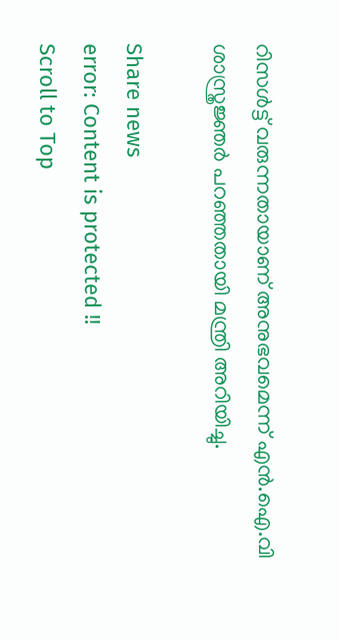റിസള്‍ട്ട് വരുന്നതായാണ് അനുഭവമെന്ന് എന്‍.ഐ.വി ശാസ്ത്രജ്ഞര്‍ പറഞ്ഞതായി മന്ത്രി അറിയിച്ചു.

Share news
error: Content is protected !!
Scroll to Top